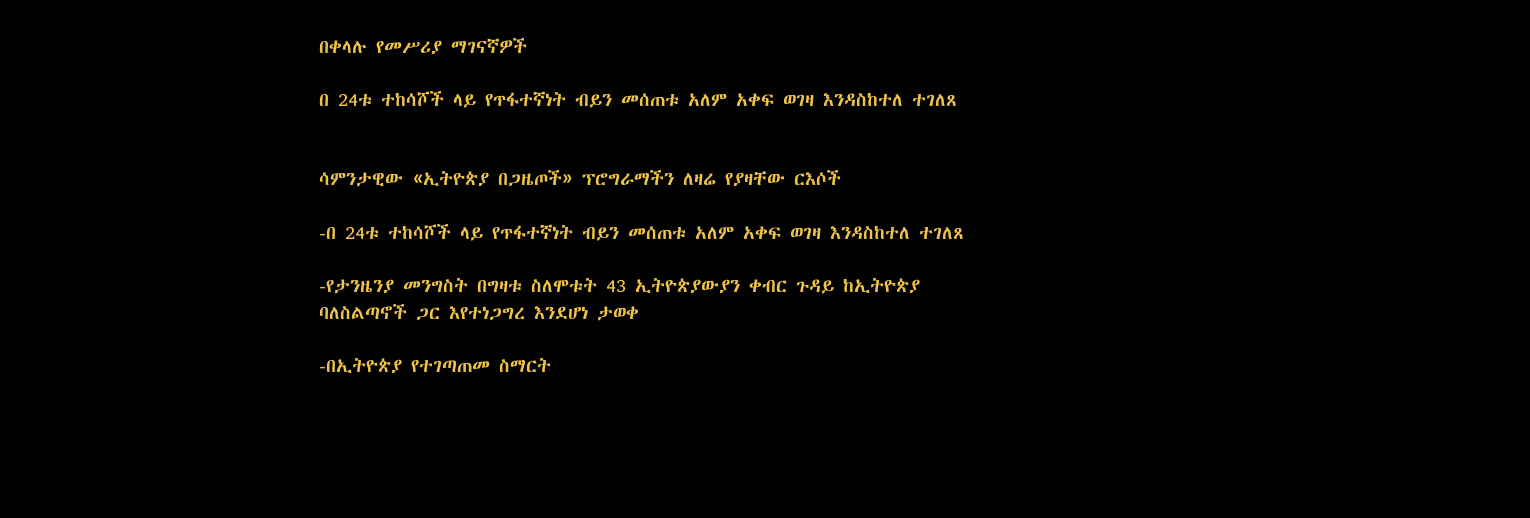በቀላሉ የመሥሪያ ማገናኛዎች

በ 24ቱ ተከሳሾች ላይ የጥፋተኛነት ብይን መሰጠቱ አለም አቀፍ ወገዛ እንዳስከተለ ተገለጸ


ሳምንታዊው «ኢትዮጵያ በጋዜጦች» ፕሮግራማችን ለዛሬ የያዛቸው ርእሶች

-በ 24ቱ ተከሳሾች ላይ የጥፋተኛነት ብይን መሰጠቱ አለም አቀፍ ወገዛ እንዳስከተለ ተገለጸ

-የታንዜንያ መንግስት በግዛቱ ስለሞቱት 43 ኢትዮጵያውያን ቀብር ጉዳይ ከኢትዮጵያ ባለስልጣኖች ጋር እየተነጋግረ እንደሆነ ታወቀ

-በኢትዮጵያ የተገጣጠመ ስማርት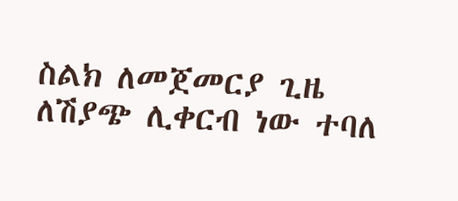ስልክ ለመጀመርያ ጊዜ ለሽያጭ ሊቀርብ ነው ተባለ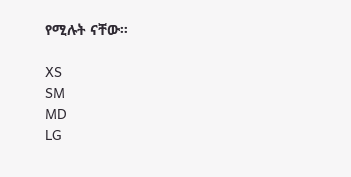የሚሉት ናቸው።

XS
SM
MD
LG